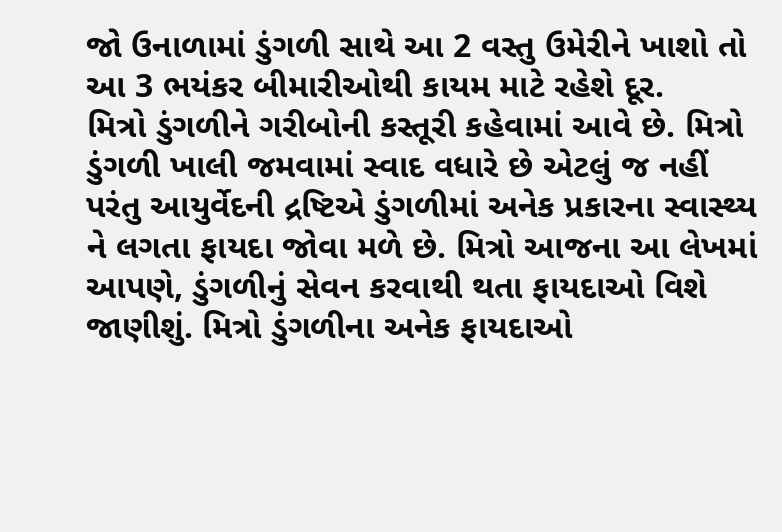જો ઉનાળામાં ડુંગળી સાથે આ 2 વસ્તુ ઉમેરીને ખાશો તો આ 3 ભયંકર બીમારીઓથી કાયમ માટે રહેશે દૂર.
મિત્રો ડુંગળીને ગરીબોની કસ્તૂરી કહેવામાં આવે છે. મિત્રો ડુંગળી ખાલી જમવામાં સ્વાદ વધારે છે એટલું જ નહીં પરંતુ આયુર્વેદની દ્રષ્ટિએ ડુંગળીમાં અનેક પ્રકારના સ્વાસ્થ્ય ને લગતા ફાયદા જોવા મળે છે. મિત્રો આજના આ લેખમાં આપણે, ડુંગળીનું સેવન કરવાથી થતા ફાયદાઓ વિશે જાણીશું. મિત્રો ડુંગળીના અનેક ફાયદાઓ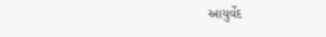આયુર્વેદ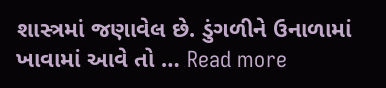શાસ્ત્રમાં જણાવેલ છે. ડુંગળીને ઉનાળામાં ખાવામાં આવે તો … Read more